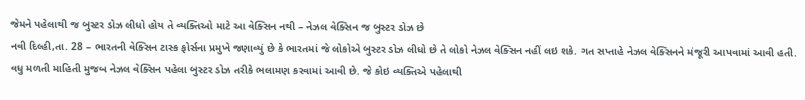જેમને પહેલાથી જ બુસ્ટર ડોઝ લીધો હોય તે વ્યક્તિઓ માટે આ વેક્સિન નથી – નેઝલ વેક્સિન જ બુસ્ટર ડોઝ છે
નવી દિલ્હી,તા. 28 – ભારતની વેક્સિન ટાસ્ક ફોર્સના પ્રમુખે જણાવ્યું છે કે ભારતમાં જે લોકોએ બુસ્ટર ડોઝ લીધો છે તે લોકો નેઝલ વેક્સિન નહીં લઇ શકે. ગત સપ્તાહે નેઝલ વેક્સિનને મંજૂરી આપવામાં આવી હતી. વધુ મળતી માહિતી મુજબ નેઝલ વેક્સિન પહેલા બુસ્ટર ડોઝ તરીકે ભલામણ કરવામાં આવી છે. જે કોઇ વ્યક્તિએ પહેલાથી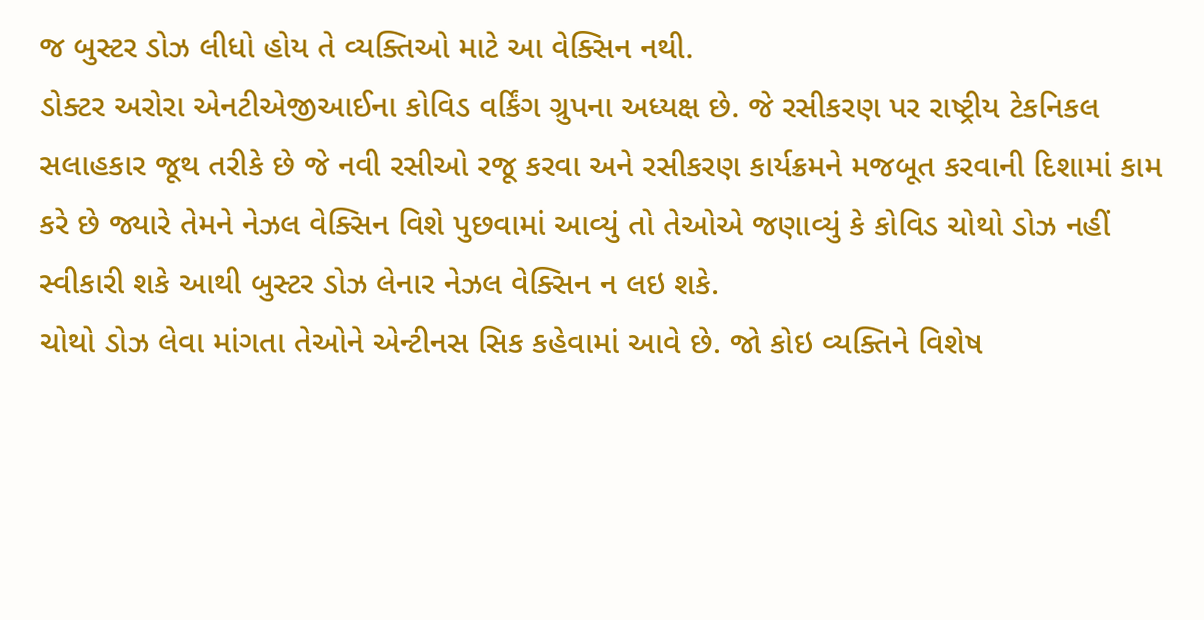જ બુસ્ટર ડોઝ લીધો હોય તે વ્યક્તિઓ માટે આ વેક્સિન નથી.
ડોક્ટર અરોરા એનટીએજીઆઈના કોવિડ વર્કિંગ ગ્રુપના અધ્યક્ષ છે. જે રસીકરણ પર રાષ્ટ્રીય ટેકનિકલ સલાહકાર જૂથ તરીકે છે જે નવી રસીઓ રજૂ કરવા અને રસીકરણ કાર્યક્રમને મજબૂત કરવાની દિશામાં કામ કરે છે જ્યારે તેમને નેઝલ વેક્સિન વિશે પુછવામાં આવ્યું તો તેઓએ જણાવ્યું કે કોવિડ ચોથો ડોઝ નહીં સ્વીકારી શકે આથી બુસ્ટર ડોઝ લેનાર નેઝલ વેક્સિન ન લઇ શકે.
ચોથો ડોઝ લેવા માંગતા તેઓને એન્ટીનસ સિક કહેવામાં આવે છે. જો કોઇ વ્યક્તિને વિશેષ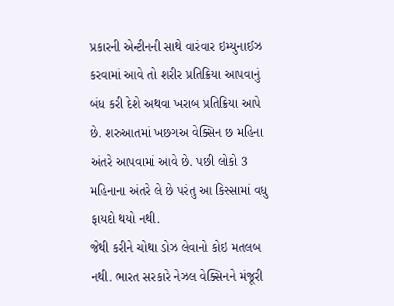પ્રકારની એન્ટીનની સાથે વારંવાર ઇમ્યુનાઈઝ કરવામાં આવે તો શરીર પ્રતિક્રિયા આપવાનું બંધ કરી દેશે અથવા ખરાબ પ્રતિક્રિયા આપે છે. શરુઆતમાં ખછગઅ વેક્સિન છ મહિના અંતરે આપવામાં આવે છે. પછી લોકો 3 મહિનાના અંતરે લે છે પરંતુ આ કિસ્સામાં વધુ ફાયદો થયો નથી.
જેથી કરીને ચોથા ડોઝ લેવાનો કોઇ મતલબ નથી. ભારત સરકારે નેઝલ વેક્સિનને મંજૂરી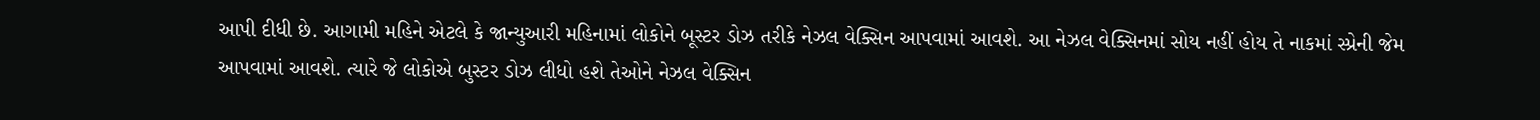આપી દીધી છે. આગામી મહિને એટલે કે જાન્યુઆરી મહિનામાં લોકોને બૂસ્ટર ડોઝ તરીકે નેઝલ વેક્સિન આપવામાં આવશે. આ નેઝલ વેક્સિનમાં સોય નહીં હોય તે નાકમાં સ્પ્રેની જેમ આપવામાં આવશે. ત્યારે જે લોકોએ બુસ્ટર ડોઝ લીધો હશે તેઓને નેઝલ વેક્સિન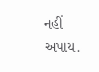નહીં અપાય.